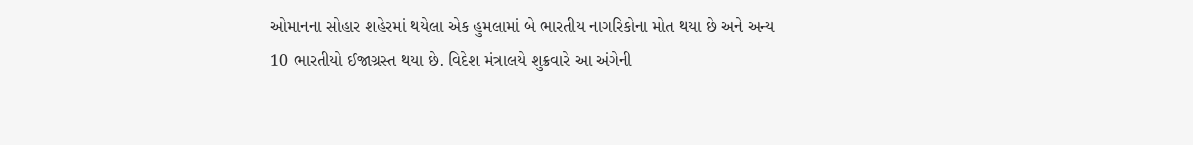ઓમાનના સોહાર શહેરમાં થયેલા એક હુમલામાં બે ભારતીય નાગરિકોના મોત થયા છે અને અન્ય 10 ભારતીયો ઈજાગ્રસ્ત થયા છે. વિદેશ મંત્રાલયે શુક્રવારે આ અંગેની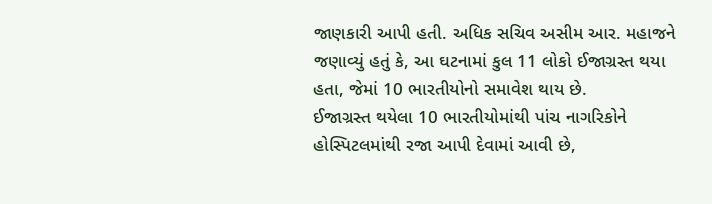જાણકારી આપી હતી. અધિક સચિવ અસીમ આર. મહાજને જણાવ્યું હતું કે, આ ઘટનામાં કુલ 11 લોકો ઈજાગ્રસ્ત થયા હતા, જેમાં 10 ભારતીયોનો સમાવેશ થાય છે.
ઈજાગ્રસ્ત થયેલા 10 ભારતીયોમાંથી પાંચ નાગરિકોને હોસ્પિટલમાંથી રજા આપી દેવામાં આવી છે,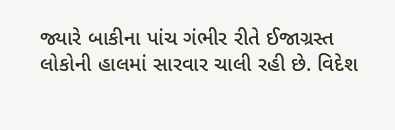જ્યારે બાકીના પાંચ ગંભીર રીતે ઈજાગ્રસ્ત લોકોની હાલમાં સારવાર ચાલી રહી છે. વિદેશ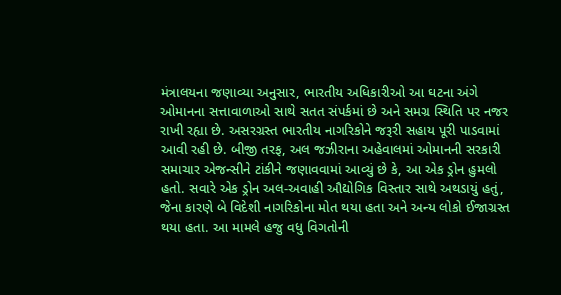મંત્રાલયના જણાવ્યા અનુસાર, ભારતીય અધિકારીઓ આ ઘટના અંગે ઓમાનના સત્તાવાળાઓ સાથે સતત સંપર્કમાં છે અને સમગ્ર સ્થિતિ પર નજર રાખી રહ્યા છે. અસરગ્રસ્ત ભારતીય નાગરિકોને જરૂરી સહાય પૂરી પાડવામાં આવી રહી છે. બીજી તરફ, અલ જઝીરાના અહેવાલમાં ઓમાનની સરકારી સમાચાર એજન્સીને ટાંકીને જણાવવામાં આવ્યું છે કે, આ એક ડ્રોન હુમલો હતો. સવારે એક ડ્રોન અલ-અવાહી ઔદ્યોગિક વિસ્તાર સાથે અથડાયું હતું, જેના કારણે બે વિદેશી નાગરિકોના મોત થયા હતા અને અન્ય લોકો ઈજાગ્રસ્ત થયા હતા. આ મામલે હજુ વધુ વિગતોની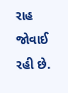રાહ જોવાઈ રહી છે.